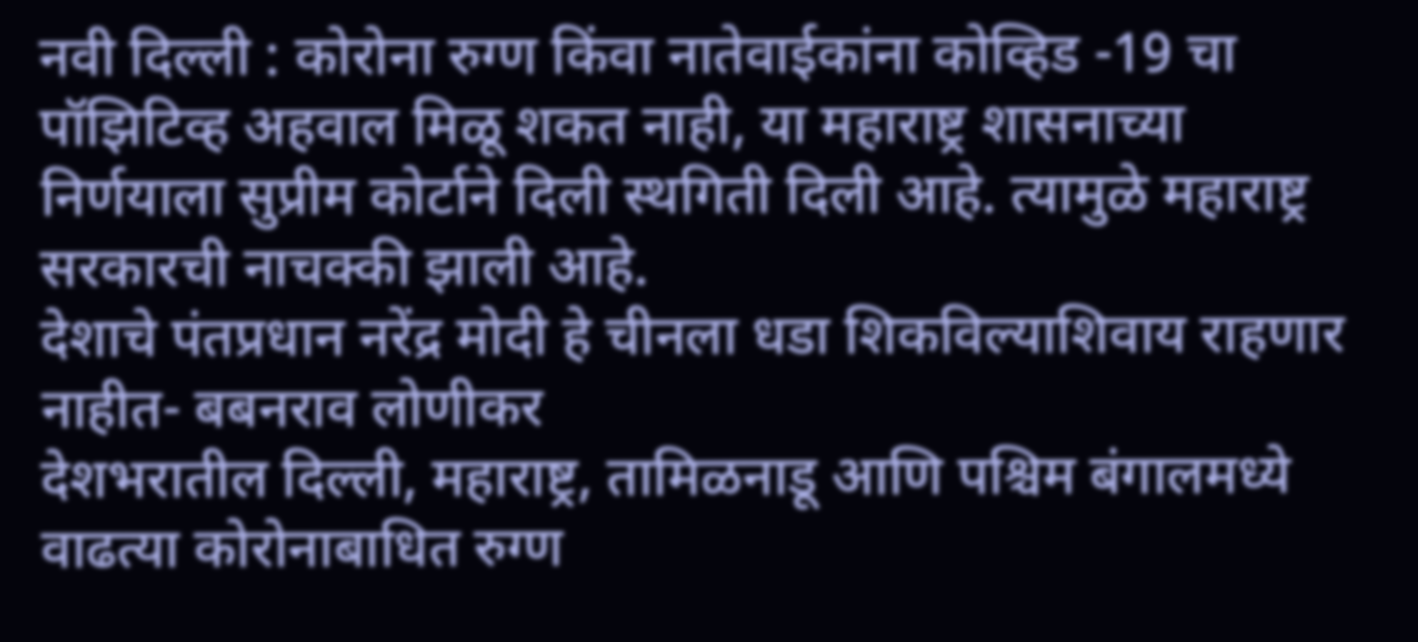नवी दिल्ली : कोरोना रुग्ण किंवा नातेवाईकांना कोव्हिड -19 चा पॉझिटिव्ह अहवाल मिळू शकत नाही, या महाराष्ट्र शासनाच्या निर्णयाला सुप्रीम कोर्टाने दिली स्थगिती दिली आहे. त्यामुळे महाराष्ट्र सरकारची नाचक्की झाली आहे.
देशाचे पंतप्रधान नरेंद्र मोदी हे चीनला धडा शिकविल्याशिवाय राहणार नाहीत- बबनराव लोणीकर
देशभरातील दिल्ली, महाराष्ट्र, तामिळनाडू आणि पश्चिम बंगालमध्ये वाढत्या कोरोनाबाधित रुग्ण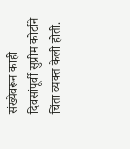संख्येवरून काही दिवसांपूर्वी सुप्रीम कोर्टाने चिंता व्यक्त केली होती.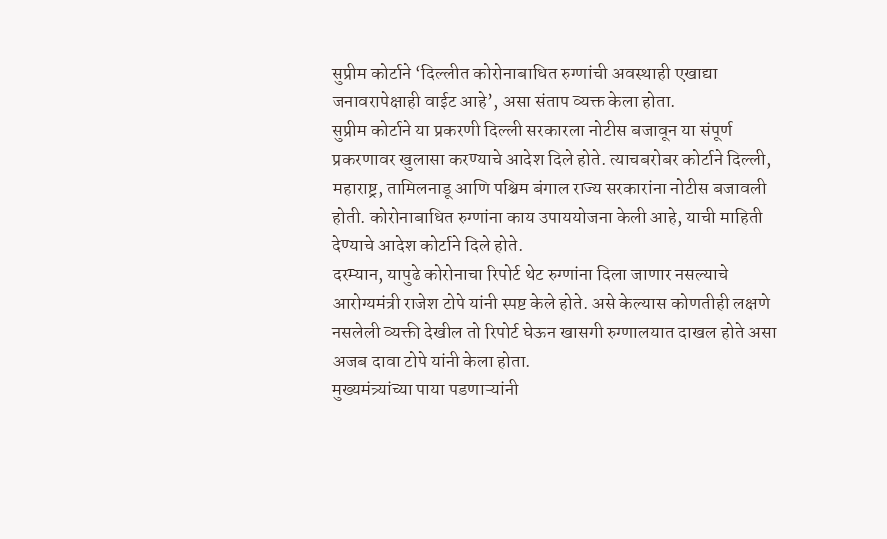सुप्रीम कोर्टाने ‘दिल्लीत कोरोनाबाधित रुग्णांची अवस्थाही एखाद्या जनावरापेक्षाही वाईट आहे’, असा संताप व्यक्त केला होता.
सुप्रीम कोर्टाने या प्रकरणी दिल्ली सरकारला नोटीस बजावून या संपूर्ण प्रकरणावर खुलासा करण्याचे आदेश दिले होते. त्याचबरोबर कोर्टाने दिल्ली, महाराष्ट्र, तामिलनाडू आणि पश्चिम बंगाल राज्य सरकारांना नोटीस बजावली होती. कोरोनाबाधित रुग्णांना काय उपाययोजना केली आहे, याची माहिती देण्याचे आदेश कोर्टाने दिले होते.
दरम्यान, यापुढे कोरोनाचा रिपोर्ट थेट रुग्णांना दिला जाणार नसल्याचे आरोग्यमंत्री राजेश टोपे यांनी स्पष्ट केले होते. असे केल्यास कोणतीही लक्षणे नसलेली व्यक्ती देखील तो रिपोर्ट घेऊन खासगी रुग्णालयात दाखल होते असा अजब दावा टोपे यांनी केला होता.
मुख्यमंत्र्यांच्या पाया पडणाऱ्यांनी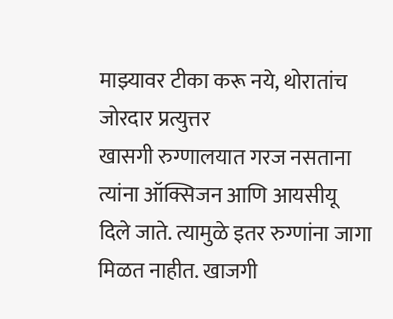माझ्यावर टीका करू नये, थोरातांच जोरदार प्रत्युत्तर
खासगी रुग्णालयात गरज नसताना त्यांना ऑक्सिजन आणि आयसीयू दिले जाते. त्यामुळे इतर रुग्णांना जागा मिळत नाहीत. खाजगी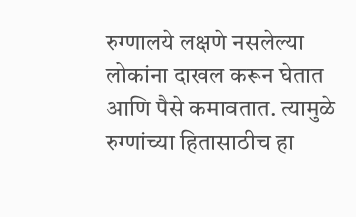रुग्णालये लक्षणे नसलेल्या लोकांना दाखल करून घेतात आणि पैसे कमावतात. त्यामुळे रुग्णांच्या हितासाठीच हा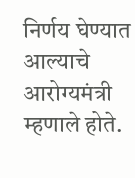निर्णय घेण्यात आल्याचे आरोग्यमंत्री म्हणाले होते.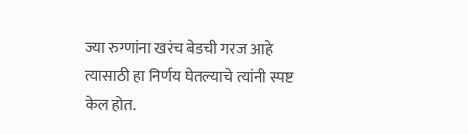ज्या रुग्णांना खरंच बेडची गरज आहे त्यासाठी हा निर्णय घेतल्याचे त्यांनी स्पष्ट केल होत.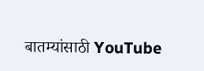बातम्यांसाठी YouTube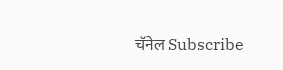चॅनेल Subscribe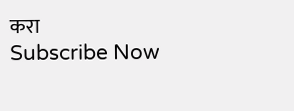करा
Subscribe Now